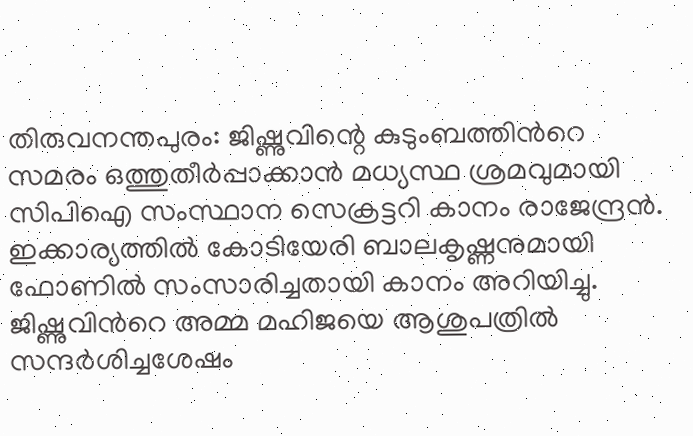തിരുവനന്തപുരം: ജിഷ്ണുവിന്റെ കുടുംബത്തിന്‍റെ സമരം ഒത്തുതീർപ്പാക്കാൻ മധ്യസ്ഥ ശ്രമവുമായി സിപിഐ സംസ്ഥാന സെക്രട്ടറി കാനം രാജേന്ദ്രൻ. ഇക്കാര്യത്തിൽ കോടിയേരി ബാലകൃഷ്ണനുമായി ഫോണില്‍ സംസാരിച്ചതായി കാനം അറിയിച്ചു. ജിഷ്ണുവിന്‍റെ അമ്മ മഹിജയെ ആശുപത്രിൽ സന്ദർശിച്ചശേഷം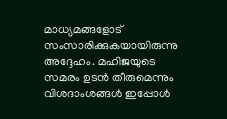മാധ്യമങ്ങളോട് സംസാരിക്കുകയായിരുന്നു അദ്ദേഹം. മഹിജയുടെ സമരം ഉടൻ തീരുമെന്നും വിശദാംശങ്ങള്‍ ഇപ്പോള്‍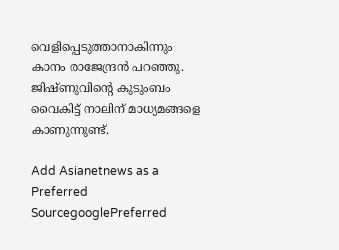വെളിപ്പെടുത്താനാകിന്നും കാനം രാജേന്ദ്രന്‍ പറഞ്ഞു. ജിഷ്ണുവിന്റെ കുടുംബം വൈകിട്ട് നാലിന് മാധ്യമങ്ങളെ കാണുന്നുണ്ട്.

Add Asianetnews as a Preferred SourcegooglePreferred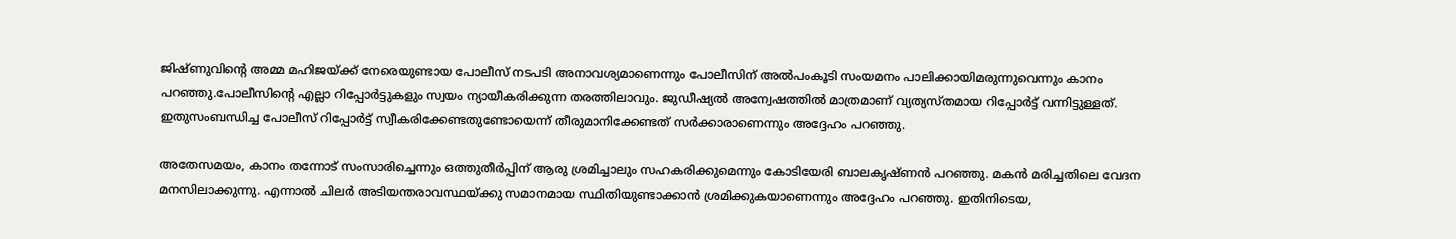ജിഷ്ണുവിന്‍റെ അമ്മ മഹിജയ്ക്ക് നേരെയുണ്ടായ പോലീസ് നടപടി അനാവശ്യമാണെന്നും പോലീസിന് അല്‍പംകൂടി സംയമനം പാലിക്കായിമരുന്നുവെന്നും കാനം പറ‌ഞ്ഞു.പോലീസിന്റെ എല്ലാ റിപ്പോർട്ടുകളും സ്വയം ന്യായീകരിക്കുന്ന തരത്തിലാവും. ജുഡീഷ്യൽ അന്വേഷത്തിൽ മാത്രമാണ് വ്യത്യസ്തമായ റിപ്പോർട്ട് വന്നിട്ടുള്ളത്. ഇതുസംബന്ധിച്ച പോലീസ് റിപ്പോർട്ട് സ്വീകരിക്കേണ്ടതുണ്ടോയെന്ന് തീരുമാനിക്കേണ്ടത് സർക്കാരാണെന്നും അദ്ദേഹം പറഞ്ഞു.

അതേസമയം, കാനം തന്നോട് സംസാരിച്ചെന്നും ഒത്തുതീർപ്പിന് ആരു ശ്രമിച്ചാലും സഹകരിക്കുമെന്നും കോടിയേരി ബാലകൃഷ്ണൻ പറഞ്ഞു. മകൻ മരിച്ചതിലെ വേദന മനസിലാക്കുന്നു. എന്നാൽ ചിലർ അടിയന്തരാവസ്ഥയ്ക്കു സമാനമായ സ്ഥിതിയുണ്ടാക്കാൻ ശ്രമിക്കുകയാണെന്നും അദ്ദേഹം പറഞ്ഞു. ഇതിനിടെയ,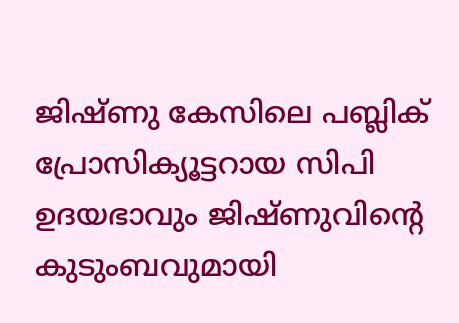ജിഷ്ണു കേസിലെ പബ്ലിക് പ്രോസിക്യൂട്ടറായ സിപി ഉദയഭാവും ജിഷ്ണുവിന്റെ കുടുംബവുമായി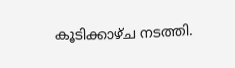കൂടിക്കാഴ്ച നടത്തി.